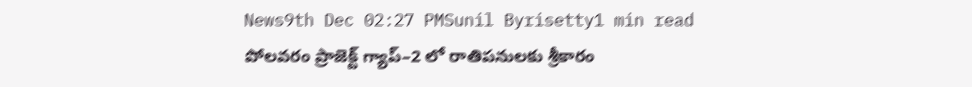News9th Dec 02:27 PMSunil Byrisetty1 min read
పోలవరం ప్రాజెక్ట్ గ్యాప్–2 లో రాతిపనులకు శ్రీకారం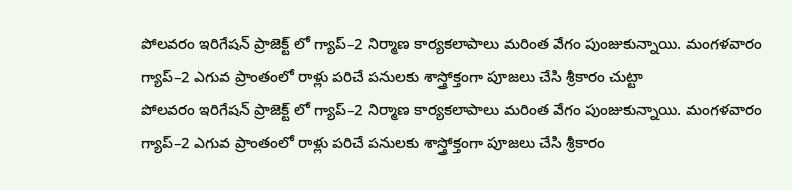పోలవరం ఇరిగేషన్ ప్రాజెక్ట్ లో గ్యాప్–2 నిర్మాణ కార్యకలాపాలు మరింత వేగం పుంజుకున్నాయి. మంగళవారం గ్యాప్–2 ఎగువ ప్రాంతంలో రాళ్లు పరిచే పనులకు శాస్త్రోక్తంగా పూజలు చేసి శ్రీకారం చుట్టా
పోలవరం ఇరిగేషన్ ప్రాజెక్ట్ లో గ్యాప్–2 నిర్మాణ కార్యకలాపాలు మరింత వేగం పుంజుకున్నాయి. మంగళవారం గ్యాప్–2 ఎగువ ప్రాంతంలో రాళ్లు పరిచే పనులకు శాస్త్రోక్తంగా పూజలు చేసి శ్రీకారం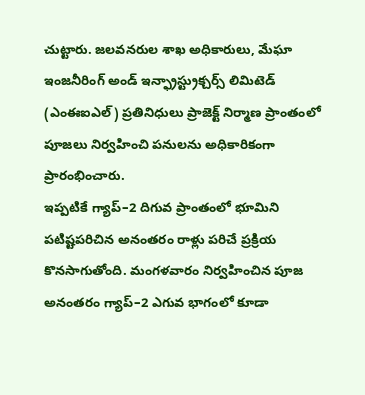చుట్టారు. జలవనరుల శాఖ అధికారులు, మేఘా ఇంజనీరింగ్ అండ్ ఇన్ఫ్రాస్ట్రుక్చర్స్ లిమిటెడ్ (ఎంఈఐఎల్) ప్రతినిధులు ప్రాజెక్ట్ నిర్మాణ ప్రాంతంలో పూజలు నిర్వహించి పనులను అధికారికంగా ప్రారంభించారు.
ఇప్పటికే గ్యాప్–2 దిగువ ప్రాంతంలో భూమిని పటిష్టపరిచిన అనంతరం రాళ్లు పరిచే ప్రక్రియ కొనసాగుతోంది. మంగళవారం నిర్వహించిన పూజ అనంతరం గ్యాప్–2 ఎగువ భాగంలో కూడా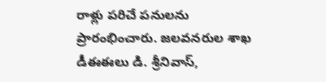రాళ్లు పరిచే పనులను ప్రారంభించారు. జలవనరుల శాఖ డీఈఈలు డి. శ్రీనివాస్,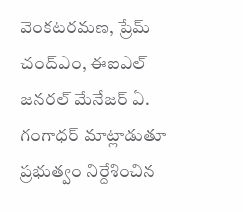వెంకటరమణ, ప్రేమ్ చంద్ఎం, ఈఐఎల్ జనరల్ మేనేజర్ ఏ. గంగాధర్ మాట్లాడుతూ ప్రభుత్వం నిర్దేశించిన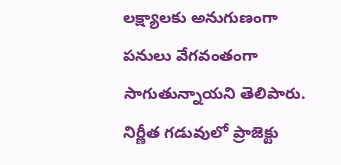లక్ష్యాలకు అనుగుణంగా పనులు వేగవంతంగా సాగుతున్నాయని తెలిపారు. నిర్ణీత గడువులో ప్రాజెక్టు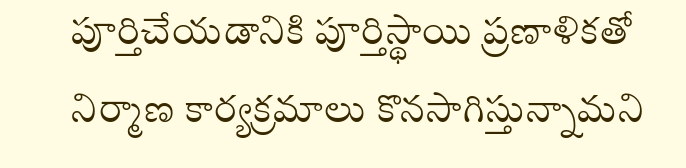పూర్తిచేయడానికి పూర్తిస్థాయి ప్రణాళికతో నిర్మాణ కార్యక్రమాలు కొనసాగిస్తున్నామని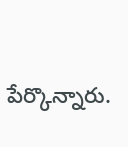పేర్కొన్నారు.